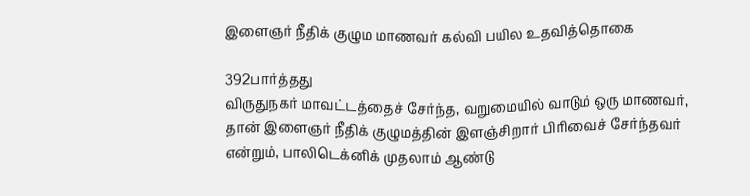இளைஞர் நீதிக் குழும மாணவர் கல்வி பயில உதவித்தொகை

392பார்த்தது
விருதுநகர் மாவட்டத்தைச் சேர்ந்த, வறுமையில் வாடும் ஒரு மாணவர், தான் இளைஞர் நீதிக் குழுமத்தின் இளஞ்சிறார் பிரிவைச் சேர்ந்தவர் என்றும், பாலிடெக்னிக் முதலாம் ஆண்டு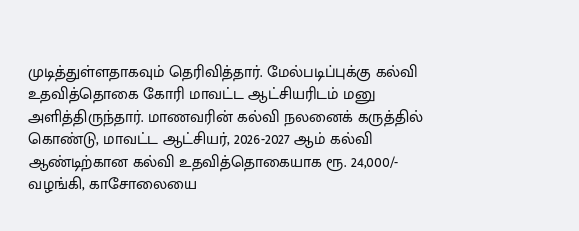முடித்துள்ளதாகவும் தெரிவித்தார். மேல்படிப்புக்கு கல்வி உதவித்தொகை கோரி மாவட்ட ஆட்சியரிடம் மனு அளித்திருந்தார். மாணவரின் கல்வி நலனைக் கருத்தில் கொண்டு, மாவட்ட ஆட்சியர், 2026-2027 ஆம் கல்வி ஆண்டிற்கான கல்வி உதவித்தொகையாக ரூ. 24,000/- வழங்கி, காசோலையை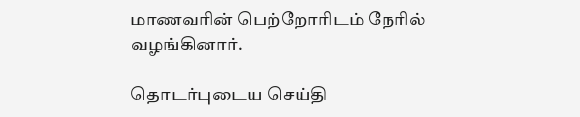மாணவரின் பெற்றோரிடம் நேரில் வழங்கினார்.

தொடர்புடைய செய்தி